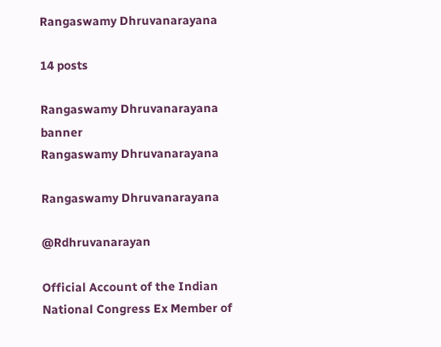Rangaswamy Dhruvanarayana

14 posts

Rangaswamy Dhruvanarayana banner
Rangaswamy Dhruvanarayana

Rangaswamy Dhruvanarayana

@Rdhruvanarayan

Official Account of the Indian National Congress Ex Member of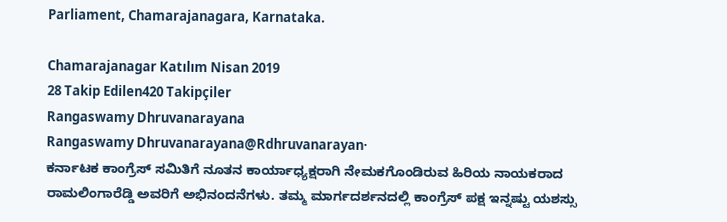Parliament, Chamarajanagara, Karnataka.

Chamarajanagar Katılım Nisan 2019
28 Takip Edilen420 Takipçiler
Rangaswamy Dhruvanarayana
Rangaswamy Dhruvanarayana@Rdhruvanarayan·
ಕರ್ನಾಟಕ ಕಾಂಗ್ರೆಸ್ ಸಮಿತಿಗೆ ನೂತನ ಕಾರ್ಯಾಧ್ಯಕ್ಷರಾಗಿ ನೇಮಕಗೊಂಡಿರುವ ಹಿರಿಯ ನಾಯಕರಾದ ರಾಮಲಿಂಗಾರೆಡ್ಡಿ ಅವರಿಗೆ ಅಭಿನಂದನೆಗಳು. ತಮ್ಮ ಮಾರ್ಗದರ್ಶನದಲ್ಲಿ ಕಾಂಗ್ರೆಸ್ ಪಕ್ಷ ಇನ್ನಷ್ಟು ಯಶಸ್ಸು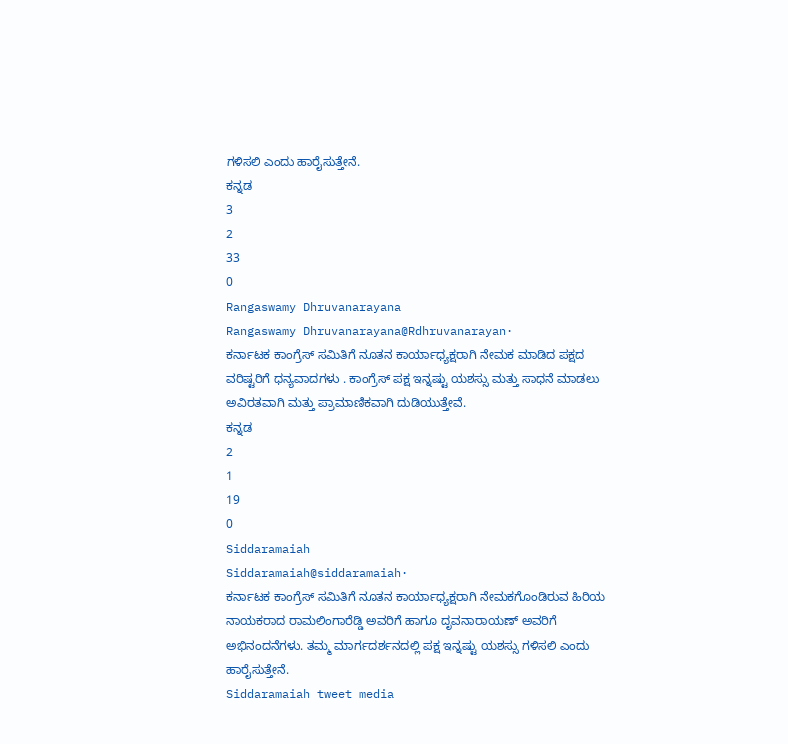ಗಳಿಸಲಿ ಎಂದು ಹಾರೈಸುತ್ತೇನೆ.
ಕನ್ನಡ
3
2
33
0
Rangaswamy Dhruvanarayana
Rangaswamy Dhruvanarayana@Rdhruvanarayan·
ಕರ್ನಾಟಕ ಕಾಂಗ್ರೆಸ್ ಸಮಿತಿಗೆ ನೂತನ ಕಾರ್ಯಾಧ್ಯಕ್ಷರಾಗಿ ನೇಮಕ ಮಾಡಿದ ಪಕ್ಷದ ವರಿಷ್ಟರಿಗೆ ಧನ್ಯವಾದಗಳು . ಕಾಂಗ್ರೆಸ್ ಪಕ್ಷ ಇನ್ನಷ್ಟು ಯಶಸ್ಸು ಮತ್ತು ಸಾಧನೆ ಮಾಡಲು ಅವಿರತವಾಗಿ ಮತ್ತು ಪ್ರಾಮಾಣಿಕವಾಗಿ ದುಡಿಯುತ್ತೇವೆ.
ಕನ್ನಡ
2
1
19
0
Siddaramaiah
Siddaramaiah@siddaramaiah·
ಕರ್ನಾಟಕ ಕಾಂಗ್ರೆಸ್ ಸಮಿತಿಗೆ ನೂತನ ಕಾರ್ಯಾಧ್ಯಕ್ಷರಾಗಿ ನೇಮಕಗೊಂಡಿರುವ ಹಿರಿಯ ನಾಯಕರಾದ ರಾಮಲಿಂಗಾರೆಡ್ಡಿ ಅವರಿಗೆ ಹಾಗೂ ದೃವನಾರಾಯಣ್ ಅವರಿಗೆ ಅಭಿನಂದನೆಗಳು. ತಮ್ಮ ಮಾರ್ಗದರ್ಶನದಲ್ಲಿ ಪಕ್ಷ ಇನ್ನಷ್ಟು ಯಶಸ್ಸು ಗಳಿಸಲಿ ಎಂದು ಹಾರೈಸುತ್ತೇನೆ.
Siddaramaiah tweet media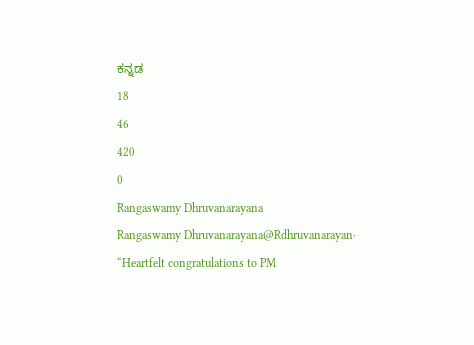ಕನ್ನಡ
18
46
420
0
Rangaswamy Dhruvanarayana
Rangaswamy Dhruvanarayana@Rdhruvanarayan·
“Heartfelt congratulations to PM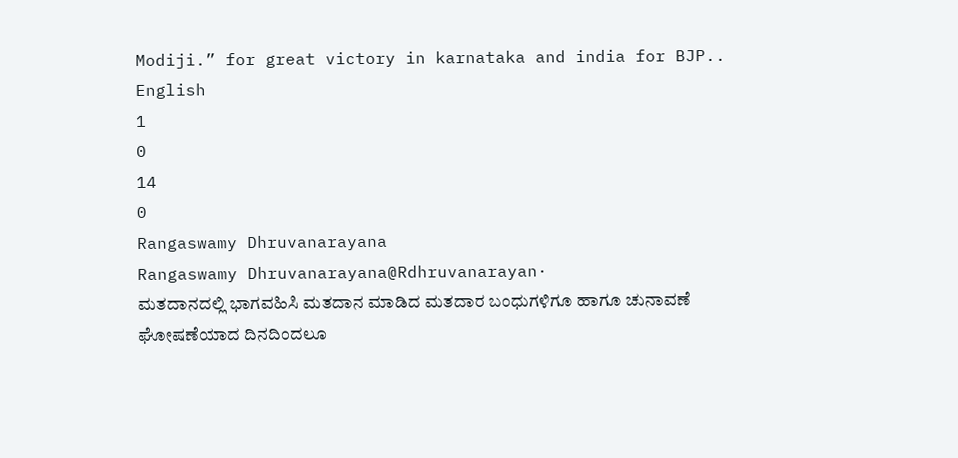Modiji.” for great victory in karnataka and india for BJP..
English
1
0
14
0
Rangaswamy Dhruvanarayana
Rangaswamy Dhruvanarayana@Rdhruvanarayan·
ಮತದಾನದಲ್ಲಿ ಭಾಗವಹಿಸಿ ಮತದಾನ ಮಾಡಿದ ಮತದಾರ ಬಂಧುಗಳಿಗೂ ಹಾಗೂ ಚುನಾವಣೆ ಘೋಷಣೆಯಾದ ದಿನದಿಂದಲೂ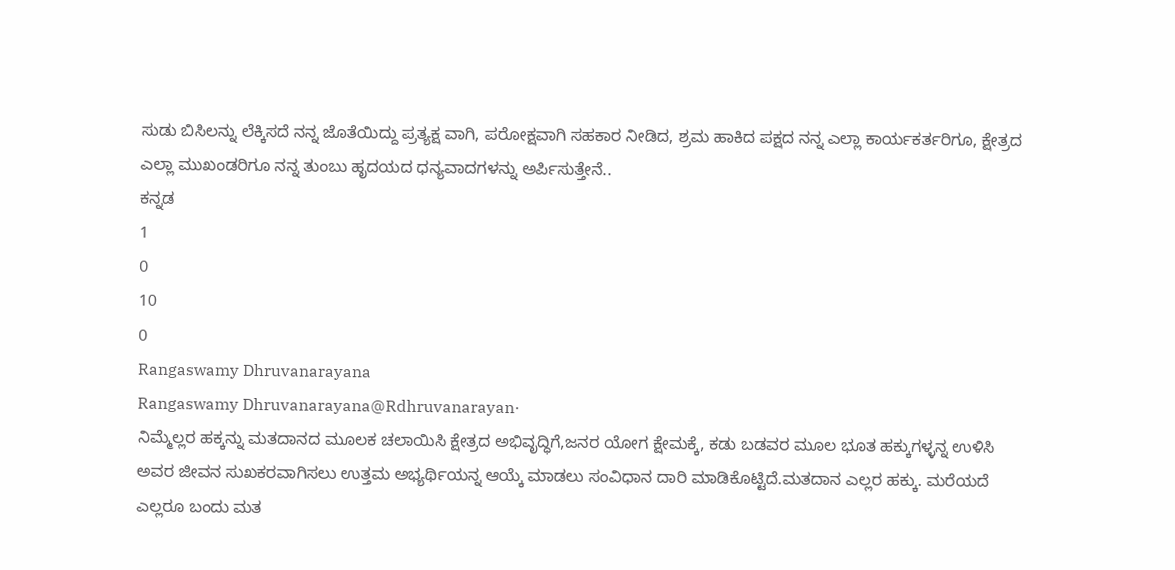ಸುಡು ಬಿಸಿಲನ್ನು ಲೆಕ್ಕಿಸದೆ ನನ್ನ ಜೊತೆಯಿದ್ದು ಪ್ರತ್ಯಕ್ಷ ವಾಗಿ, ಪರೋಕ್ಷವಾಗಿ ಸಹಕಾರ ನೀಡಿದ, ಶ್ರಮ ಹಾಕಿದ ಪಕ್ಷದ ನನ್ನ ಎಲ್ಲಾ ಕಾರ್ಯಕರ್ತರಿಗೂ, ಕ್ಷೇತ್ರದ ಎಲ್ಲಾ ಮುಖಂಡರಿಗೂ ನನ್ನ ತುಂಬು ಹೃದಯದ ಧನ್ಯವಾದಗಳನ್ನು ಅರ್ಪಿಸುತ್ತೇನೆ..
ಕನ್ನಡ
1
0
10
0
Rangaswamy Dhruvanarayana
Rangaswamy Dhruvanarayana@Rdhruvanarayan·
ನಿಮ್ಮೆಲ್ಲರ ಹಕ್ಕನ್ನು ಮತದಾನದ ಮೂಲಕ ಚಲಾಯಿಸಿ ಕ್ಷೇತ್ರದ ಅಭಿವೃದ್ಧಿಗೆ,ಜನರ ಯೋಗ ಕ್ಷೇಮಕ್ಕೆ, ಕಡು ಬಡವರ ಮೂಲ ಭೂತ ಹಕ್ಕುಗಳ್ಳನ್ನ ಉಳಿಸಿ ಅವರ ಜೀವನ ಸುಖಕರವಾಗಿಸಲು ಉತ್ತಮ ಅಭ್ಯರ್ಥಿಯನ್ನ ಆಯ್ಕೆ ಮಾಡಲು ಸಂವಿಧಾನ ದಾರಿ ಮಾಡಿಕೊಟ್ಟಿದೆ.ಮತದಾನ ಎಲ್ಲರ ಹಕ್ಕು. ಮರೆಯದೆ ಎಲ್ಲರೂ ಬಂದು ಮತ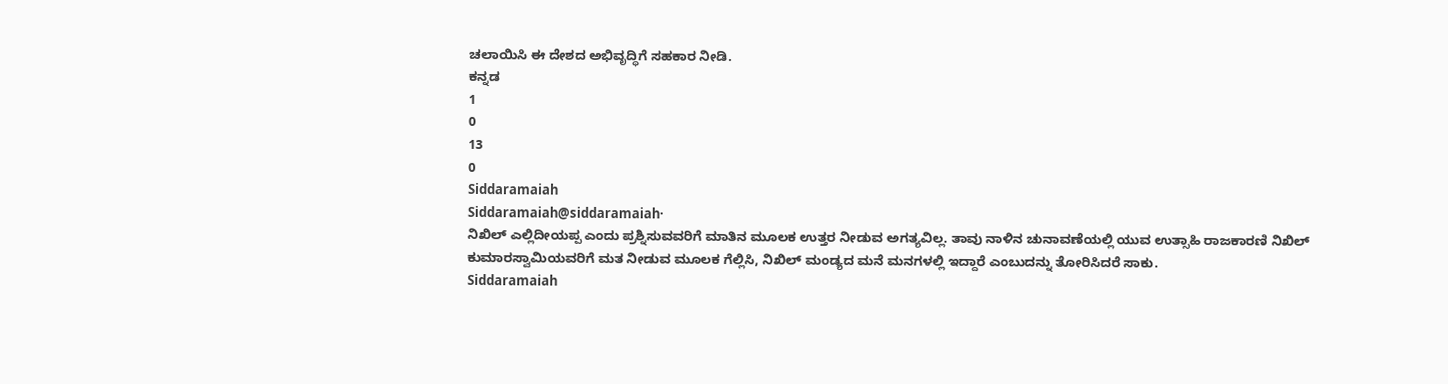ಚಲಾಯಿಸಿ ಈ ದೇಶದ ಅಭಿವೃದ್ಧಿಗೆ ಸಹಕಾರ ನೀಡಿ.
ಕನ್ನಡ
1
0
13
0
Siddaramaiah
Siddaramaiah@siddaramaiah·
ನಿಖಿಲ್ ಎಲ್ಲಿದೀಯಪ್ಪ ಎಂದು ಪ್ರಶ್ನಿಸುವವರಿಗೆ ಮಾತಿನ ಮೂಲಕ ಉತ್ತರ ನೀಡುವ ಅಗತ್ಯವಿಲ್ಲ. ತಾವು ನಾಳಿನ ಚುನಾವಣೆಯಲ್ಲಿ ಯುವ ಉತ್ಸಾಹಿ ರಾಜಕಾರಣಿ ನಿಖಿಲ್ ಕುಮಾರಸ್ವಾಮಿಯವರಿಗೆ ಮತ ನೀಡುವ ಮೂಲಕ ಗೆಲ್ಲಿಸಿ, ನಿಖಿಲ್ ಮಂಡ್ಯದ ಮನೆ ಮನಗಳಲ್ಲಿ ಇದ್ದಾರೆ ಎಂಬುದನ್ನು ತೋರಿಸಿದರೆ ಸಾಕು.
Siddaramaiah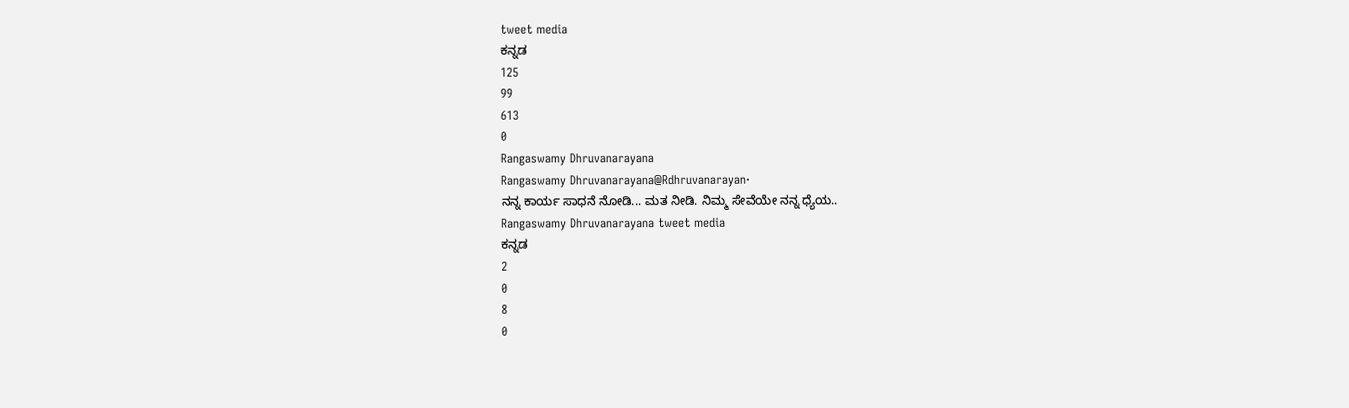tweet media
ಕನ್ನಡ
125
99
613
0
Rangaswamy Dhruvanarayana
Rangaswamy Dhruvanarayana@Rdhruvanarayan·
ನನ್ನ ಕಾರ್ಯ ಸಾಧನೆ ನೋಡಿ... ಮತ ನೀಡಿ. ನಿಮ್ಮ ಸೇವೆಯೇ ನನ್ನ ಧ್ಯೆಯ..
Rangaswamy Dhruvanarayana tweet media
ಕನ್ನಡ
2
0
8
0